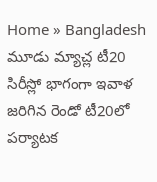Home » Bangladesh
మూడు మ్యాచ్ల టీ20 సిరీస్లో భాగంగా ఇవాళ జరిగిన రెండో టీ20లో పర్యాటక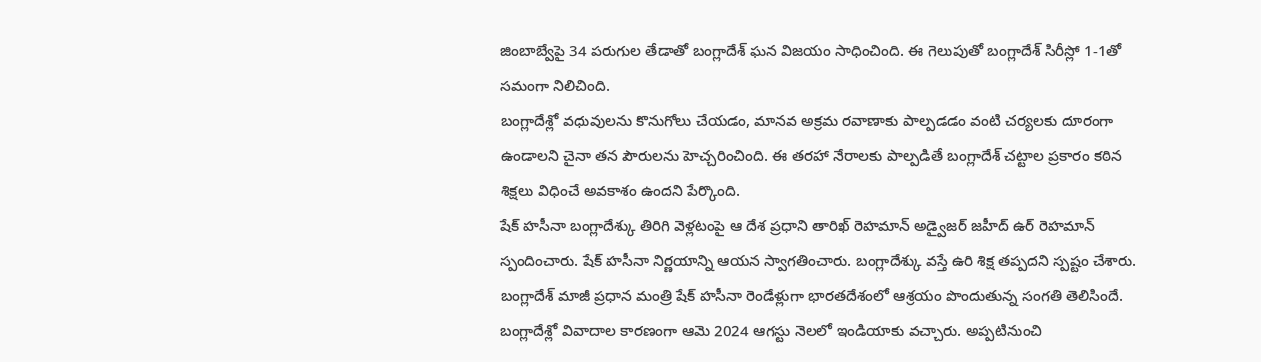జింబాబ్వేపై 34 పరుగుల తేడాతో బంగ్లాదేశ్ ఘన విజయం సాధించింది. ఈ గెలుపుతో బంగ్లాదేశ్ సిరీస్లో 1-1తో సమంగా నిలిచింది.
బంగ్లాదేశ్లో వధువులను కొనుగోలు చేయడం, మానవ అక్రమ రవాణాకు పాల్పడడం వంటి చర్యలకు దూరంగా ఉండాలని చైనా తన పౌరులను హెచ్చరించింది. ఈ తరహా నేరాలకు పాల్పడితే బంగ్లాదేశ్ చట్టాల ప్రకారం కఠిన శిక్షలు విధించే అవకాశం ఉందని పేర్కొంది.
షేక్ హసీనా బంగ్లాదేశ్కు తిరిగి వెళ్లటంపై ఆ దేశ ప్రధాని తారిఖ్ రెహమాన్ అడ్వైజర్ జహీద్ ఉర్ రెహమాన్ స్పందించారు. షేక్ హసీనా నిర్ణయాన్ని ఆయన స్వాగతించారు. బంగ్లాదేశ్కు వస్తే ఉరి శిక్ష తప్పదని స్పష్టం చేశారు.
బంగ్లాదేశ్ మాజీ ప్రధాన మంత్రి షేక్ హసీనా రెండేళ్లుగా భారతదేశంలో ఆశ్రయం పొందుతున్న సంగతి తెలిసిందే. బంగ్లాదేశ్లో వివాదాల కారణంగా ఆమె 2024 ఆగస్టు నెలలో ఇండియాకు వచ్చారు. అప్పటినుంచి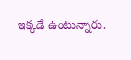ఇక్కడే ఉంటున్నారు.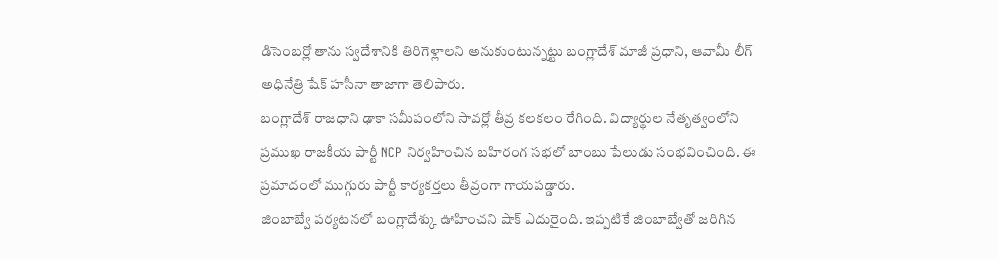డిసెంబర్లో తాను స్వదేశానికి తిరిగెళ్లాలని అనుకుంటున్నట్టు బంగ్లాదేశ్ మాజీ ప్రధాని, ఆవామీ లీగ్ అధినేత్రి షేక్ హసీనా తాజాగా తెలిపారు.
బంగ్లాదేశ్ రాజధాని ఢాకా సమీపంలోని సావర్లో తీవ్ర కలకలం రేగింది. విద్యార్థుల నేతృత్వంలోని ప్రముఖ రాజకీయ పార్టీ NCP నిర్వహించిన బహిరంగ సభలో బాంబు పేలుడు సంభవించింది. ఈ ప్రమాదంలో ముగ్గురు పార్టీ కార్యకర్తలు తీవ్రంగా గాయపడ్డారు.
జింబాబ్వే పర్యటనలో బంగ్లాదేశ్కు ఊహించని షాక్ ఎదురైంది. ఇప్పటికే జింబాబ్వేతో జరిగిన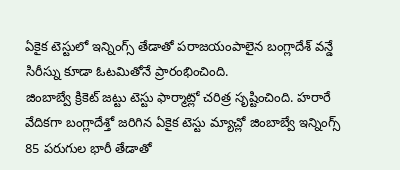ఏకైక టెస్టులో ఇన్నింగ్స్ తేడాతో పరాజయంపాలైన బంగ్లాదేశ్ వన్డే సిరీస్ను కూడా ఓటమితోనే ప్రారంభించింది.
జింబాబ్వే క్రికెట్ జట్టు టెస్టు ఫార్మాట్లో చరిత్ర సృష్టించింది. హరారే వేదికగా బంగ్లాదేశ్తో జరిగిన ఏకైక టెస్టు మ్యాచ్లో జింబాబ్వే ఇన్నింగ్స్ 85 పరుగుల భారీ తేడాతో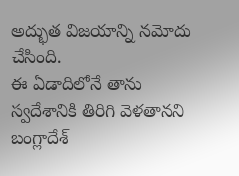అద్భుత విజయాన్ని నమోదు చేసింది.
ఈ ఏడాదిలోనే తాను స్వదేశానికి తిరిగి వెళతానని బంగ్లాదేశ్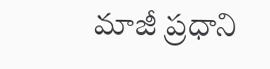మాజీ ప్రధాని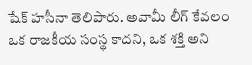షేక్ హసీనా తెలిపారు. అవామీ లీగ్ కేవలం ఒక రాజకీయ సంస్థ కాదని, ఒక శక్తి అని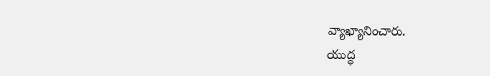వ్యాఖ్యానించారు.
యుద్ధ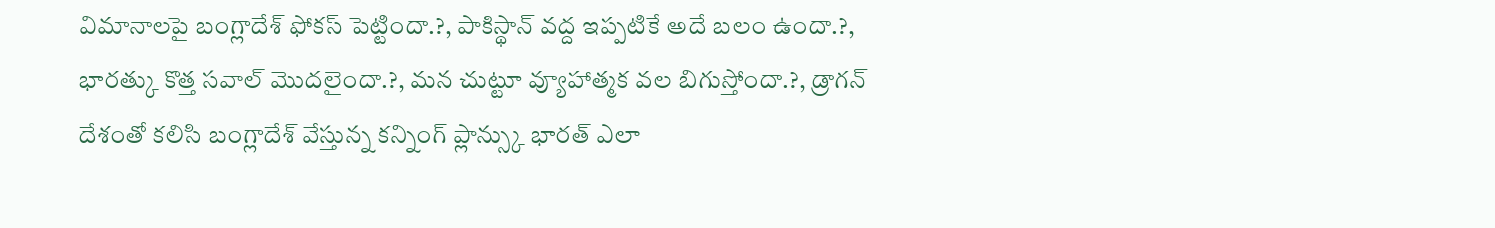విమానాలపై బంగ్లాదేశ్ ఫోకస్ పెట్టిందా.?, పాకిస్థాన్ వద్ద ఇప్పటికే అదే బలం ఉందా.?, భారత్కు కొత్త సవాల్ మొదలైందా.?, మన చుట్టూ వ్యూహాత్మక వల బిగుస్తోందా.?, డ్రాగన్ దేశంతో కలిసి బంగ్లాదేశ్ వేస్తున్న కన్నింగ్ ప్లాన్స్కు భారత్ ఎలా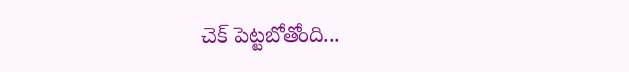చెక్ పెట్టబోతోంది...